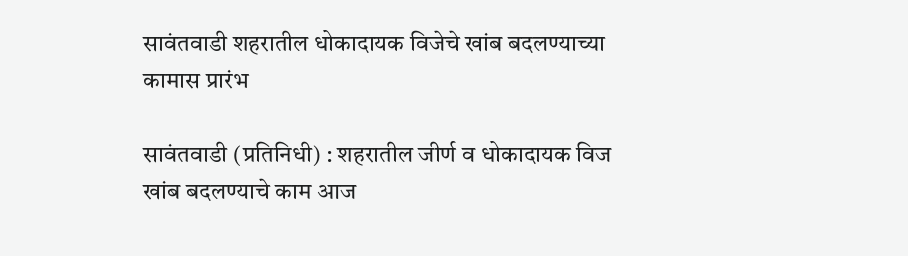सावंतवाडी शहरातील धोकादायक विजेचे खांब बदलण्याच्या कामास प्रारंभ

सावंतवाडी (प्रतिनिधी) : शहरातील जीर्ण व धोकादायक विज खांब बदलण्याचे काम आज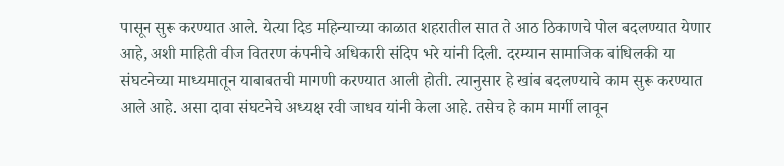पासून सुरू करण्यात आले. येत्या दिड महिन्याच्या काळात शहरातील सात ते आठ ठिकाणचे पोल बदलण्यात येणार आहे, अशी माहिती वीज वितरण कंपनीचे अधिकारी संदिप भरे यांनी दिली. दरम्यान सामाजिक बांधिलकी या संघटनेच्या माध्यमातून याबाबतची मागणी करण्यात आली होती. त्यानुसार हे खांब बदलण्याचे काम सुरू करण्यात आले आहे. असा दावा संघटनेचे अध्यक्ष रवी जाधव यांनी केला आहे. तसेच हे काम मार्गी लावून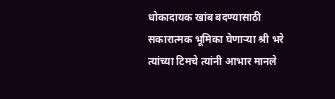धोकादायक खांब बदण्यासाठी सकारात्मक भूमिका घेणाऱ्या श्री भरे त्यांच्या टिमचे त्यांनी आभार मानले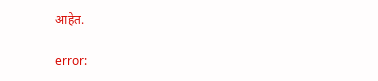आहेत.

error: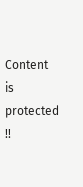Content is protected !!